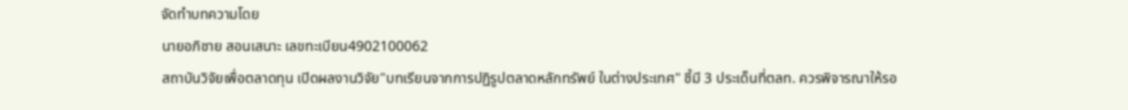จัดทำบทความโดย
นายอภิชาย สอนเสนาะ เลขทะเบียน4902100062
สถาบันวิจัยเพื่อตลาดทุน เปิดผลงานวิจัย"บทเรียนจากการปฏิรูปตลาดหลักทรัพย์ ในต่างประเทศ" ชี้มี 3 ประเด็นที่ตลท. ควรพิจารณาให้รอ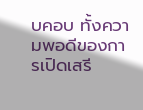บคอบ ทั้งความพอดีของการเปิดเสรี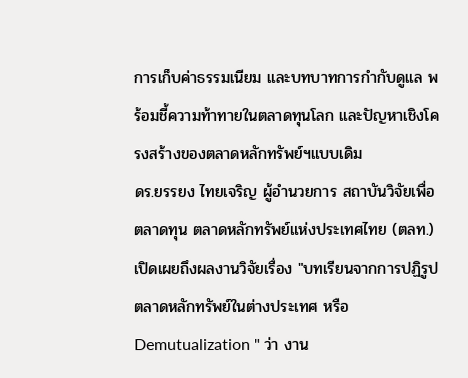การเก็บค่าธรรมเนียม และบทบาทการกำกับดูแล พร้อมชี้ความท้าทายในตลาดทุนโลก และปัญหาเชิงโครงสร้างของตลาดหลักทรัพย์ฯแบบเดิม
ดร.ยรรยง ไทยเจริญ ผู้อำนวยการ สถาบันวิจัยเพื่อตลาดทุน ตลาดหลักทรัพย์แห่งประเทศไทย (ตลท.) เปิดเผยถึงผลงานวิจัยเรื่อง "บทเรียนจากการปฏิรูปตลาดหลักทรัพย์ในต่างประเทศ หรือ Demutualization " ว่า งาน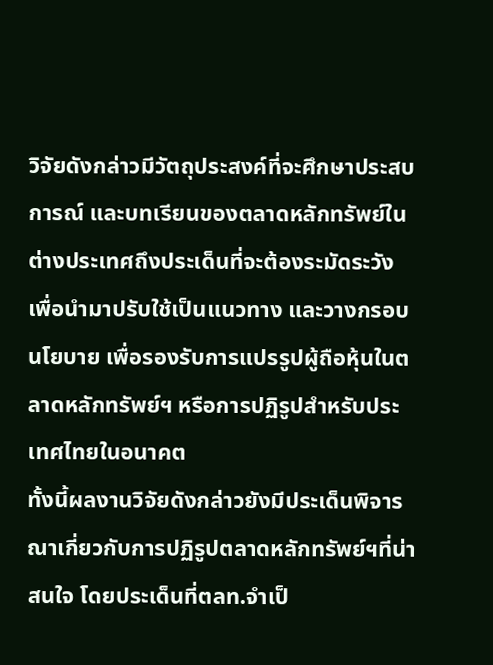วิจัยดังกล่าวมีวัตถุประสงค์ที่จะศึกษาประสบการณ์ และบทเรียนของตลาดหลักทรัพย์ในต่างประเทศถึงประเด็นที่จะต้องระมัดระวัง เพื่อนำมาปรับใช้เป็นแนวทาง และวางกรอบนโยบาย เพื่อรองรับการแปรรูปผู้ถือหุ้นในตลาดหลักทรัพย์ฯ หรือการปฏิรูปสำหรับประเทศไทยในอนาคต
ทั้งนี้ผลงานวิจัยดังกล่าวยังมีประเด็นพิจารณาเกี่ยวกับการปฏิรูปตลาดหลักทรัพย์ฯที่น่าสนใจ โดยประเด็นที่ตลท.จำเป็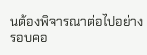นต้องพิจารณาต่อไปอย่างรอบคอ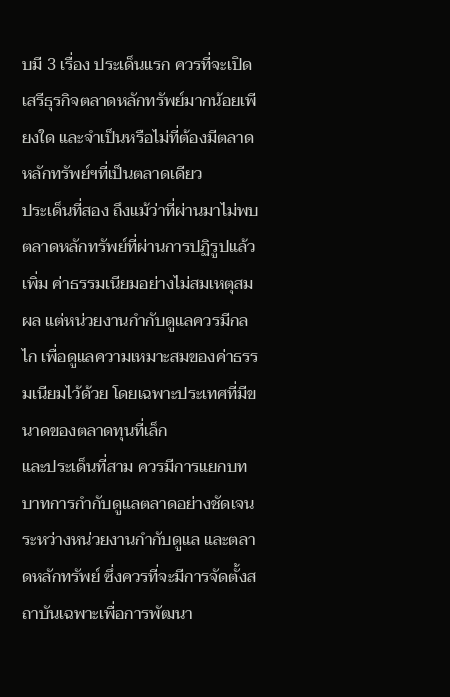บมี 3 เรื่อง ประเด็นแรก ควรที่จะเปิดเสรีธุรกิจตลาดหลักทรัพย์มากน้อยเพียงใด และจำเป็นหรือไม่ที่ต้องมีตลาดหลักทรัพย์ฯที่เป็นตลาดเดียว
ประเด็นที่สอง ถึงแม้ว่าที่ผ่านมาไม่พบตลาดหลักทรัพย์ที่ผ่านการปฏิรูปแล้วเพิ่ม ค่าธรรมเนียมอย่างไม่สมเหตุสมผล แต่หน่วยงานกำกับดูแลควรมีกลไก เพื่อดูแลความเหมาะสมของค่าธรรมเนียมไว้ด้วย โดยเฉพาะประเทศที่มีขนาดของตลาดทุนที่เล็ก
และประเด็นที่สาม ควรมีการแยกบทบาทการกำกับดูแลตลาดอย่างชัดเจน ระหว่างหน่วยงานกำกับดูแล และตลาดหลักทรัพย์ ซึ่งควรที่จะมีการจัดตั้งสถาบันเฉพาะเพื่อการพัฒนา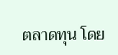ตลาดทุน โดย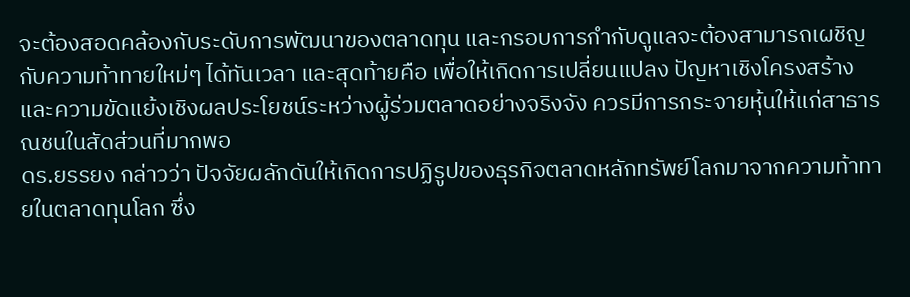จะต้องสอดคล้องกับระดับการพัฒนาของตลาดทุน และกรอบการกำกับดูแลจะต้องสามารถเผชิญกับความท้าทายใหม่ๆ ได้ทันเวลา และสุดท้ายคือ เพื่อให้เกิดการเปลี่ยนแปลง ปัญหาเชิงโครงสร้าง และความขัดแย้งเชิงผลประโยชน์ระหว่างผู้ร่วมตลาดอย่างจริงจัง ควรมีการกระจายหุ้นให้แก่สาธารณชนในสัดส่วนที่มากพอ
ดร.ยรรยง กล่าวว่า ปัจจัยผลักดันให้เกิดการปฏิรูปของธุรกิจตลาดหลักทรัพย์โลกมาจากความท้าทายในตลาดทุนโลก ซึ่ง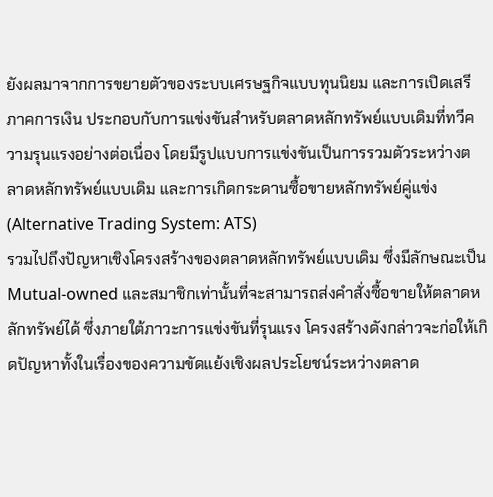ยังผลมาจากการขยายตัวของระบบเศรษฐกิจแบบทุนนิยม และการเปิดเสรีภาคการเงิน ประกอบกับการแข่งขันสำหรับตลาดหลักทรัพย์แบบเดิมที่ทวีความรุนแรงอย่างต่อเนื่อง โดยมีรูปแบบการแข่งขันเป็นการรวมตัวระหว่างตลาดหลักทรัพย์แบบเดิม และการเกิดกระดานซื้อขายหลักทรัพย์คู่แข่ง (Alternative Trading System: ATS)
รวมไปถึงปัญหาเชิงโครงสร้างของตลาดหลักทรัพย์แบบเดิม ซึ่งมีลักษณะเป็น Mutual-owned และสมาชิกเท่านั้นที่จะสามารถส่งคำสั่งซื้อขายให้ตลาดหลักทรัพย์ได้ ซึ่งภายใต้ภาวะการแข่งขันที่รุนแรง โครงสร้างดังกล่าวจะก่อให้เกิดปัญหาทั้งในเรื่องของความขัดแย้งเชิงผลประโยชน์ระหว่างตลาด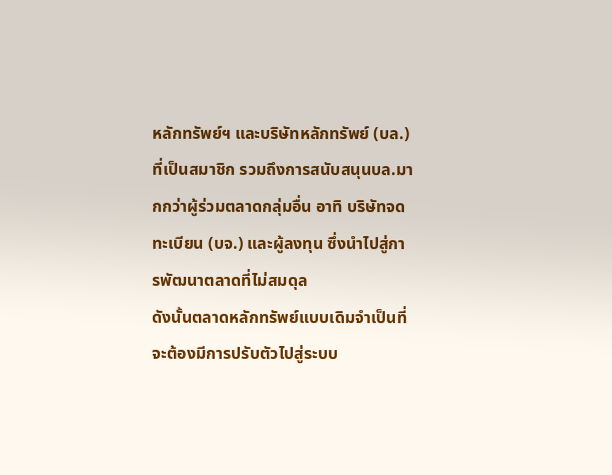หลักทรัพย์ฯ และบริษัทหลักทรัพย์ (บล.) ที่เป็นสมาชิก รวมถึงการสนับสนุนบล.มากกว่าผู้ร่วมตลาดกลุ่มอื่น อาทิ บริษัทจดทะเบียน (บจ.) และผู้ลงทุน ซึ่งนำไปสู่การพัฒนาตลาดที่ไม่สมดุล
ดังนั้นตลาดหลักทรัพย์แบบเดิมจำเป็นที่จะต้องมีการปรับตัวไปสู่ระบบ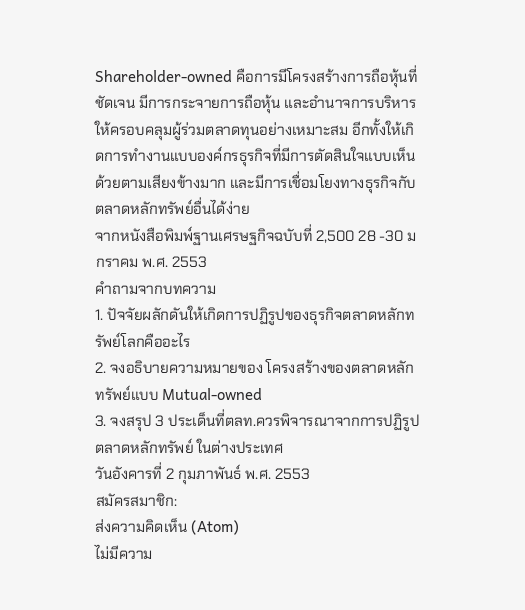Shareholder-owned คือการมีโครงสร้างการถือหุ้นที่ชัดเจน มีการกระจายการถือหุ้น และอำนาจการบริหารให้ครอบคลุมผู้ร่วมตลาดทุนอย่างเหมาะสม อีกทั้งให้เกิดการทำงานแบบองค์กรธุรกิจที่มีการตัดสินใจแบบเห็นด้วยตามเสียงข้างมาก และมีการเชื่อมโยงทางธุรกิจกับตลาดหลักทรัพย์อื่นได้ง่าย
จากหนังสือพิมพ์ฐานเศรษฐกิจฉบับที่ 2,500 28 -30 มกราคม พ.ศ. 2553
คำถามจากบทความ
1. ปัจจัยผลักดันให้เกิดการปฏิรูปของธุรกิจตลาดหลักทรัพย์โลกคืออะไร
2. จงอธิบายความหมายของ โครงสร้างของตลาดหลักทรัพย์แบบ Mutual-owned
3. จงสรุป 3 ประเด็นที่ตลท.ควรพิจารณาจากการปฏิรูปตลาดหลักทรัพย์ ในต่างประเทศ
วันอังคารที่ 2 กุมภาพันธ์ พ.ศ. 2553
สมัครสมาชิก:
ส่งความคิดเห็น (Atom)
ไม่มีความ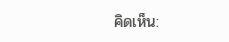คิดเห็น: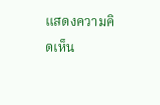แสดงความคิดเห็น